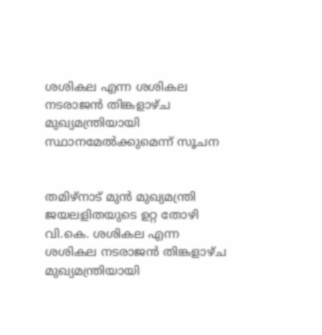ശശികല എന്ന ശശികല നടരാജന്‍ തിങ്കളാഴ്ച മുഖ്യമന്ത്രിയായി സ്ഥാനമേല്‍ക്കുമെന്ന് സൂചന


തമിഴ്‌നാട് മുന്‍ മുഖ്യമന്ത്രി ജയലളിതയുടെ ഉറ്റ തോഴി വി.കെ. ശശികല എന്ന ശശികല നടരാജന്‍ തിങ്കളാഴ്ച മുഖ്യമന്ത്രിയായി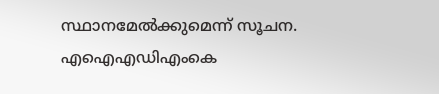സ്ഥാനമേല്‍ക്കുമെന്ന് സൂചന. എഐഎഡിഎംകെ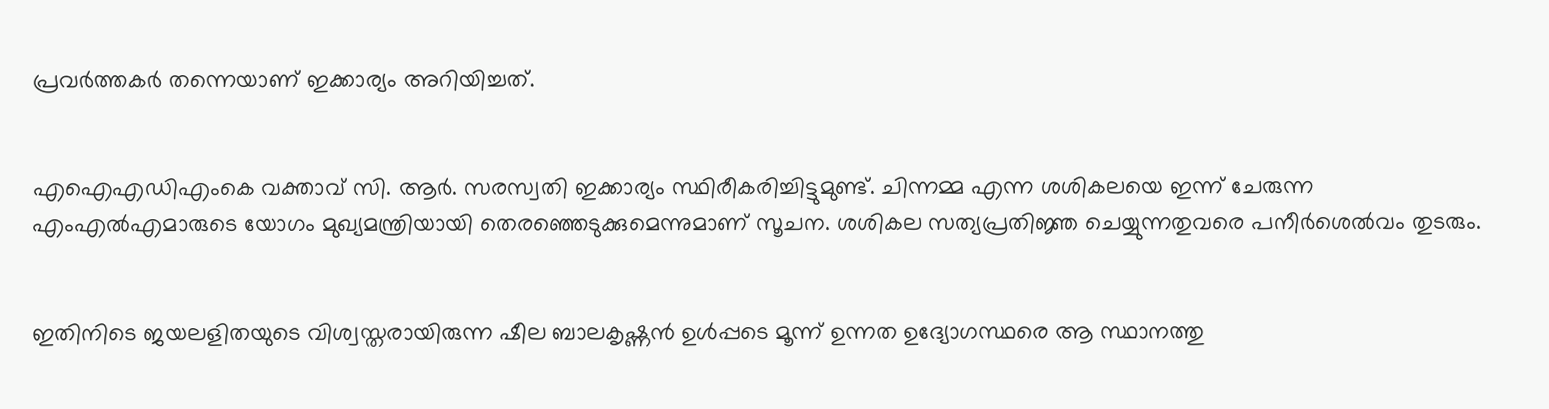പ്രവര്‍ത്തകര്‍ തന്നെയാണ് ഇക്കാര്യം അറിയിച്ചത്.


എഐഎഡിഎംകെ വക്താവ് സി. ആര്‍. സരസ്വതി ഇക്കാര്യം സ്ഥിരീകരിച്ചിട്ടുമുണ്ട്. ചിന്നമ്മ എന്ന ശശികലയെ ഇന്ന് ചേരുന്ന എംഎല്‍എമാരുടെ യോഗം മുഖ്യമന്ത്രിയായി തെരഞ്ഞെടുക്കുമെന്നുമാണ് സൂചന. ശശികല സത്യപ്രതിജ്ഞ ചെയ്യുന്നതുവരെ പനീര്‍ശെല്‍വം തുടരും.


ഇതിനിടെ ജയലളിതയുടെ വിശ്വസ്തരായിരുന്ന ഷീല ബാലകൃഷ്ണന്‍ ഉള്‍പ്പടെ മൂന്ന് ഉന്നത ഉദ്യോഗസ്ഥരെ ആ സ്ഥാനത്തു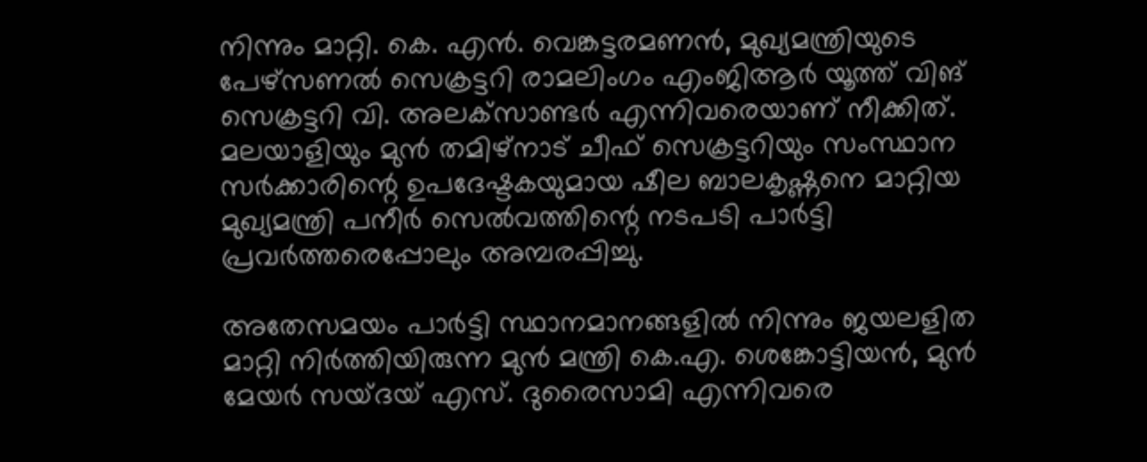നിന്നും മാറ്റി. കെ. എന്‍. വെങ്കട്ടരമണന്‍, മുഖ്യമന്ത്രിയുടെ പേഴ്‌സണല്‍ സെക്രട്ടറി രാമലിംഗം എംജിആര്‍ യൂത്ത് വിങ് സെക്രട്ടറി വി. അലക്‌സാണ്ടര്‍ എന്നിവരെയാണ് നീക്കിത്. മലയാളിയും മുന്‍ തമിഴ്‌നാട് ചീഫ് സെക്രട്ടറിയും സംസ്ഥാന സര്‍ക്കാരിന്റെ ഉപദേഷ്ടകയുമായ ഷീല ബാലകൃഷ്ണനെ മാറ്റിയ മുഖ്യമന്ത്രി പനീര്‍ സെല്‍വത്തിന്റെ നടപടി പാര്‍ട്ടി പ്രവര്‍ത്തരെപ്പോലും അമ്പരപ്പിച്ചു.

അതേസമയം പാര്‍ട്ടി സ്ഥാനമാനങ്ങളില്‍ നിന്നും ജയലളിത മാറ്റി നിര്‍ത്തിയിരുന്ന മുന്‍ മന്ത്രി കെ.എ. ശെങ്കോട്ടിയന്‍, മുന്‍ മേയര്‍ സയ്ദയ് എസ്. ദുരൈസാമി എന്നിവരെ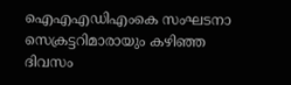ഐഎഎഡിഎംകെ സംഘടനാ സെക്രട്ടറിമാരായും കഴിഞ്ഞ ദിവസം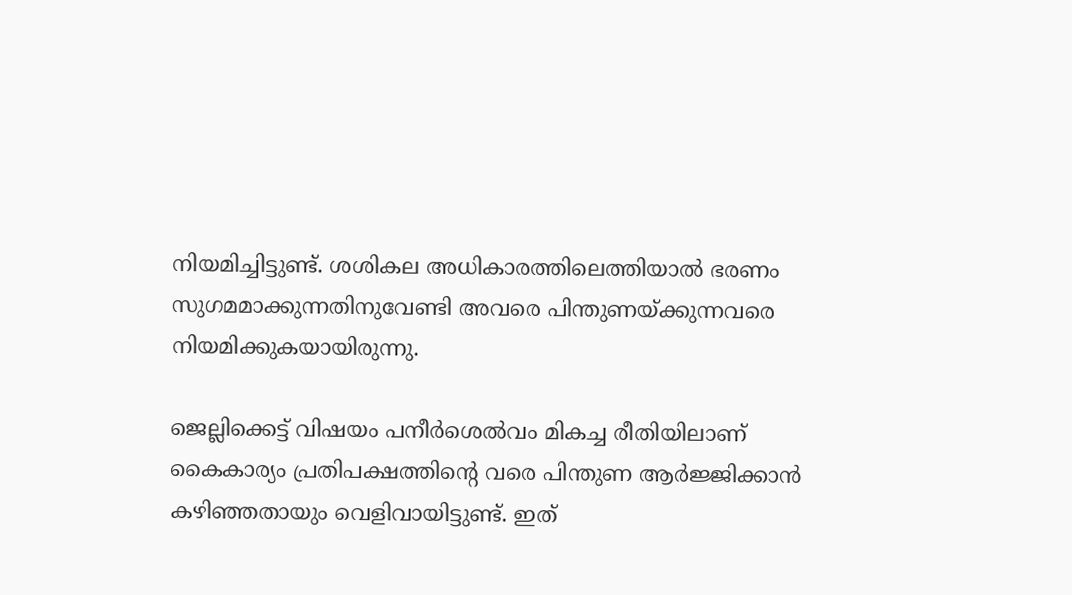നിയമിച്ചിട്ടുണ്ട്. ശശികല അധികാരത്തിലെത്തിയാല്‍ ഭരണം സുഗമമാക്കുന്നതിനുവേണ്ടി അവരെ പിന്തുണയ്ക്കുന്നവരെ നിയമിക്കുകയായിരുന്നു.

ജെല്ലിക്കെട്ട് വിഷയം പനീര്‍ശെല്‍വം മികച്ച രീതിയിലാണ് കൈകാര്യം പ്രതിപക്ഷത്തിന്റെ വരെ പിന്തുണ ആര്‍ജ്ജിക്കാന്‍ കഴിഞ്ഞതായും വെളിവായിട്ടുണ്ട്. ഇത്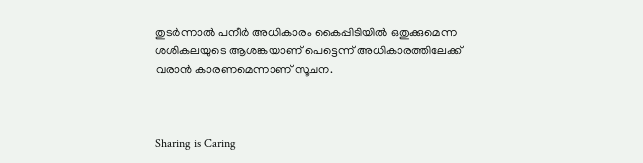തുടര്‍ന്നാല്‍ പനീര്‍ അധികാരം കൈപ്പിടിയില്‍ ഒതുക്കുമെന്ന ശശികലയുടെ ആശങ്കയാണ് പെട്ടെന്ന് അധികാരത്തിലേക്ക് വരാന്‍ കാരണമെന്നാണ് സൂചന.



Sharing is Caring